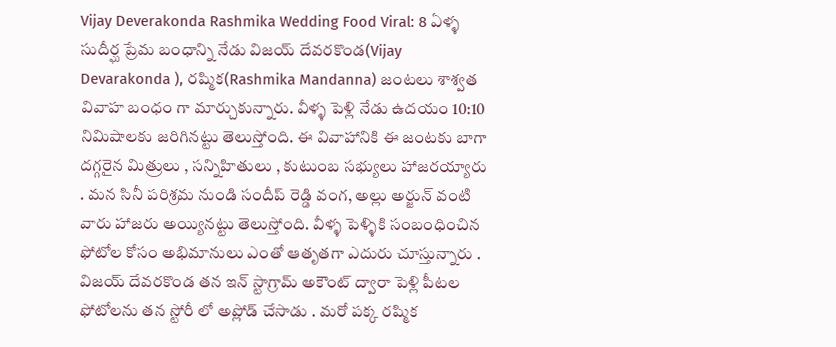Vijay Deverakonda Rashmika Wedding Food Viral: 8 ఏళ్ళ సుదీర్ఘ ప్రేమ బంధాన్ని నేడు విజయ్ దేవరకొండ(Vijay Devarakonda ), రష్మిక(Rashmika Mandanna) జంటలు శాశ్వత వివాహ బంధం గా మార్చుకున్నారు. వీళ్ళ పెళ్లి నేడు ఉదయం 10:10 నిమిషాలకు జరిగినట్టు తెలుస్తోంది. ఈ వివాహానికి ఈ జంటకు బాగా దగ్గరైన మిత్రులు , సన్నిహితులు , కుటుంబ సభ్యులు హాజరయ్యారు . మన సినీ పరిశ్రమ నుండి సందీప్ రెడ్డి వంగ, అల్లు అర్జున్ వంటి వారు హాజరు అయ్యినట్టు తెలుస్తోంది. వీళ్ళ పెళ్ళికి సంబంధించిన ఫోటోల కోసం అభిమానులు ఎంతో ఆతృతగా ఎదురు చూస్తున్నారు . విజయ్ దేవరకొండ తన ఇన్ స్టాగ్రామ్ అకౌంట్ ద్వారా పెళ్లి పీటల ఫోటోలను తన స్టోరీ లో అప్లోడ్ చేసాడు . మరో పక్క రష్మిక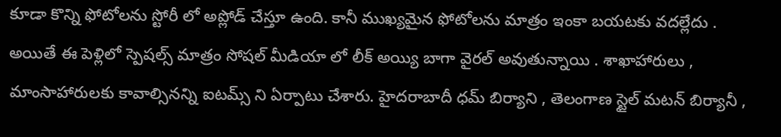కూడా కొన్ని ఫోటోలను స్టోరీ లో అప్లోడ్ చేస్తూ ఉంది. కానీ ముఖ్యమైన ఫోటోలను మాత్రం ఇంకా బయటకు వదల్లేదు .
అయితే ఈ పెళ్లిలో స్పెషల్స్ మాత్రం సోషల్ మీడియా లో లీక్ అయ్యి బాగా వైరల్ అవుతున్నాయి . శాఖాహారులు , మాంసాహారులకు కావాల్సినన్ని ఐటమ్స్ ని ఏర్పాటు చేశారు. హైదరాబాదీ ధమ్ బిర్యాని , తెలంగాణ స్టైల్ మటన్ బిర్యానీ ,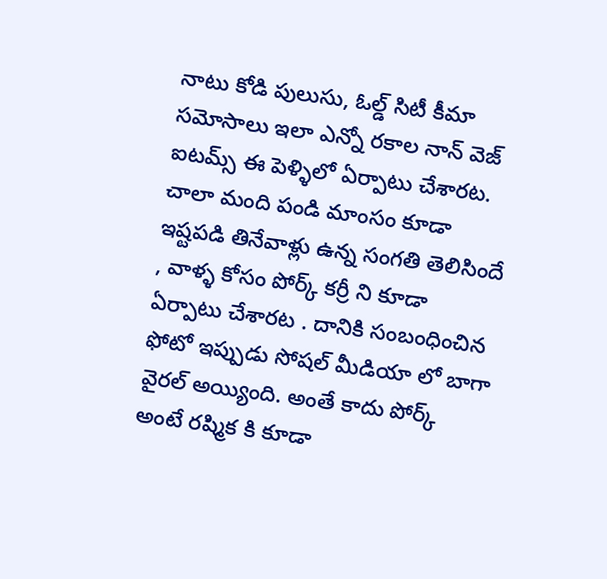నాటు కోడి పులుసు, ఓల్డ్ సిటీ కీమా సమోసాలు ఇలా ఎన్నో రకాల నాన్ వెజ్ ఐటమ్స్ ఈ పెళ్ళిలో ఏర్పాటు చేశారట. చాలా మంది పండి మాంసం కూడా ఇష్టపడి తినేవాళ్లు ఉన్న సంగతి తెలిసిందే , వాళ్ళ కోసం పోర్క్ కర్రీ ని కూడా ఏర్పాటు చేశారట . దానికి సంబంధించిన ఫోటో ఇప్పుడు సోషల్ మీడియా లో బాగా వైరల్ అయ్యింది. అంతే కాదు పోర్క్ అంటే రష్మిక కి కూడా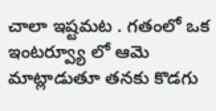చాలా ఇష్టమట . గతంలో ఒక ఇంటర్వ్యూ లో ఆమె మాట్లాడుతూ తనకు కొడగు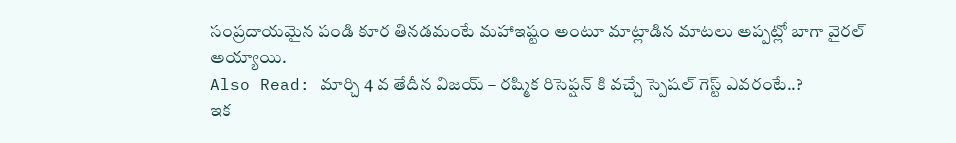సంప్రదాయమైన పండి కూర తినడమంటే మహాఇష్టం అంటూ మాట్లాడిన మాటలు అప్పట్లో బాగా వైరల్ అయ్యాయి.
Also Read: మార్చి 4 వ తేదీన విజయ్ – రష్మిక రిసెప్షన్ కి వచ్చే స్పెషల్ గెస్ట్ ఎవరంటే..?
ఇక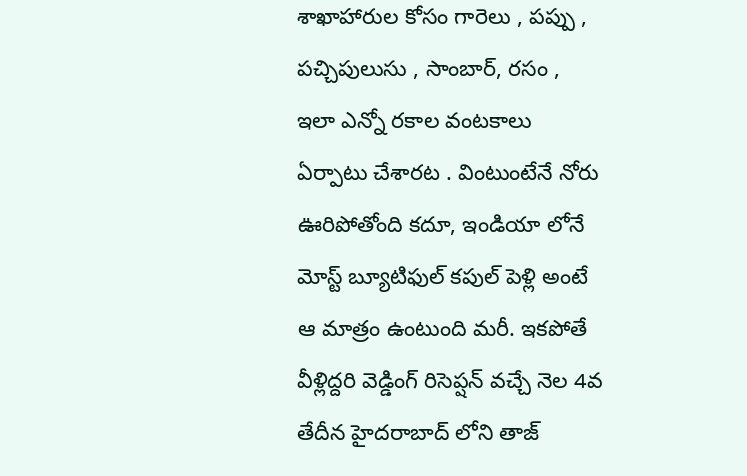శాఖాహారుల కోసం గారెలు , పప్పు , పచ్చిపులుసు , సాంబార్, రసం , ఇలా ఎన్నో రకాల వంటకాలు ఏర్పాటు చేశారట . వింటుంటేనే నోరు ఊరిపోతోంది కదూ, ఇండియా లోనే మోస్ట్ బ్యూటిఫుల్ కపుల్ పెళ్లి అంటే ఆ మాత్రం ఉంటుంది మరీ. ఇకపోతే వీళ్లిద్దరి వెడ్డింగ్ రిసెప్షన్ వచ్చే నెల 4వ తేదీన హైదరాబాద్ లోని తాజ్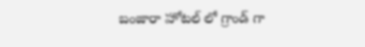బంజారా హోటల్ లో గ్రాండ్ గా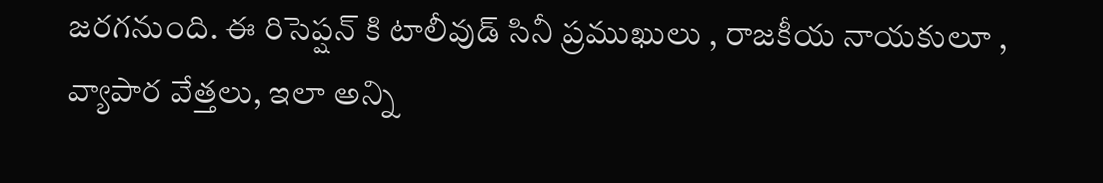జరగనుంది. ఈ రిసెప్షన్ కి టాలీవుడ్ సినీ ప్రముఖులు , రాజకీయ నాయకులూ , వ్యాపార వేత్తలు, ఇలా అన్ని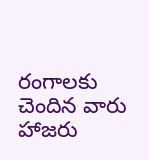రంగాలకు చెందిన వారు హాజరు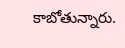కాబోతున్నారు.